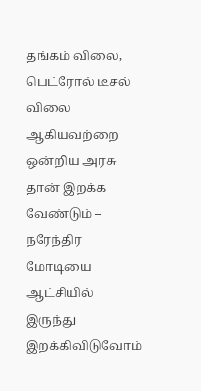தங்கம் விலை, பெட்ரோல் டீசல் விலை ஆகியவற்றை ஒன்றிய அரசு தான் இறக்க வேண்டும் – நரேந்திர மோடியை ஆட்சியில் இருந்து இறக்கிவிடுவோம்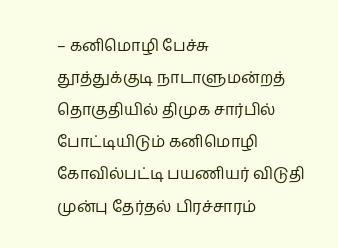– கனிமொழி பேச்சு
தூத்துக்குடி நாடாளுமன்றத் தொகுதியில் திமுக சார்பில் போட்டியிடும் கனிமொழி
கோவில்பட்டி பயணியர் விடுதி முன்பு தேர்தல் பிரச்சாரம்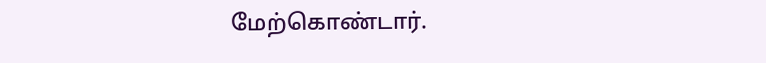மேற்கொண்டார்.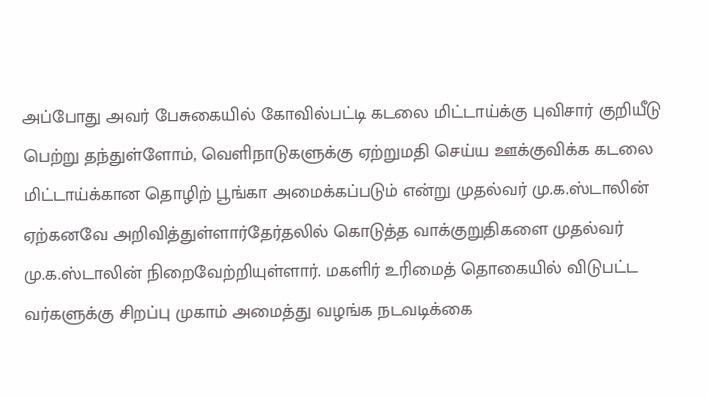அப்போது அவர் பேசுகையில் கோவில்பட்டி கடலை மிட்டாய்க்கு புவிசார் குறியீடு பெற்று தந்துள்ளோம், வெளிநாடுகளுக்கு ஏற்றுமதி செய்ய ஊக்குவிக்க கடலை மிட்டாய்க்கான தொழிற் பூங்கா அமைக்கப்படும் என்று முதல்வர் மு.க.ஸ்டாலின் ஏற்கனவே அறிவித்துள்ளார்தேர்தலில் கொடுத்த வாக்குறுதிகளை முதல்வர் மு.க.ஸ்டாலின் நிறைவேற்றியுள்ளார். மகளிர் உரிமைத் தொகையில் விடுபட்ட வர்களுக்கு சிறப்பு முகாம் அமைத்து வழங்க நடவடிக்கை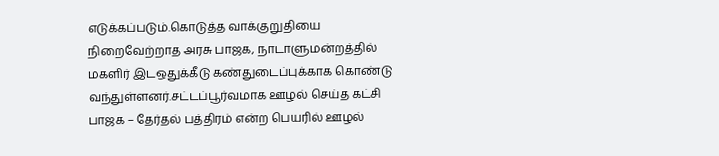எடுக்கப்படும்.கொடுத்த வாக்குறுதியை நிறைவேற்றாத அரசு பாஜக, நாடாளுமன்றத்தில் மகளிர் இடஒதுக்கீடு கண்துடைப்புக்காக கொண்டு வந்துள்ளனர்.சட்டப்பூர்வமாக ஊழல் செய்த கட்சி பாஜக – தேர்தல் பத்திரம் என்ற பெயரில் ஊழல்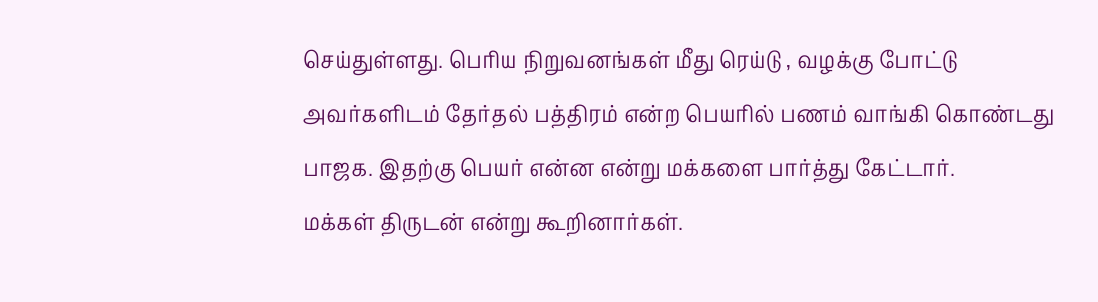செய்துள்ளது. பெரிய நிறுவனங்கள் மீது ரெய்டு , வழக்கு போட்டு அவர்களிடம் தேர்தல் பத்திரம் என்ற பெயரில் பணம் வாங்கி கொண்டது பாஜக. இதற்கு பெயர் என்ன என்று மக்களை பார்த்து கேட்டார்.
மக்கள் திருடன் என்று கூறினார்கள்.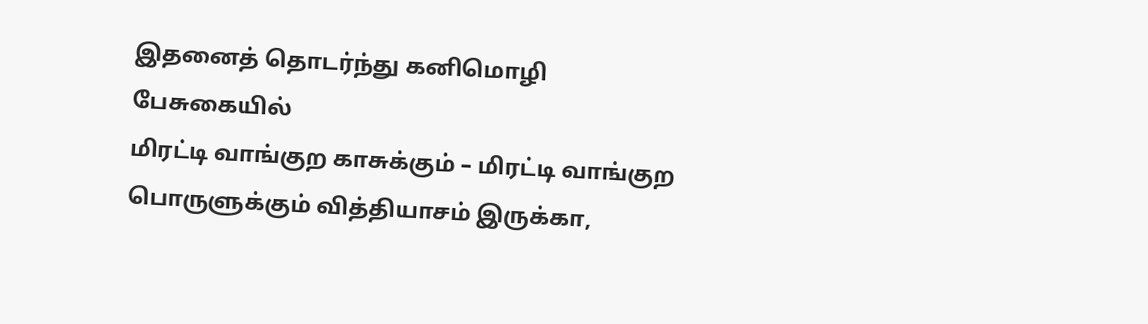இதனைத் தொடர்ந்து கனிமொழி பேசுகையில்
மிரட்டி வாங்குற காசுக்கும் – மிரட்டி வாங்குற பொருளுக்கும் வித்தியாசம் இருக்கா,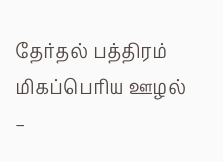தேர்தல் பத்திரம் மிகப்பெரிய ஊழல் –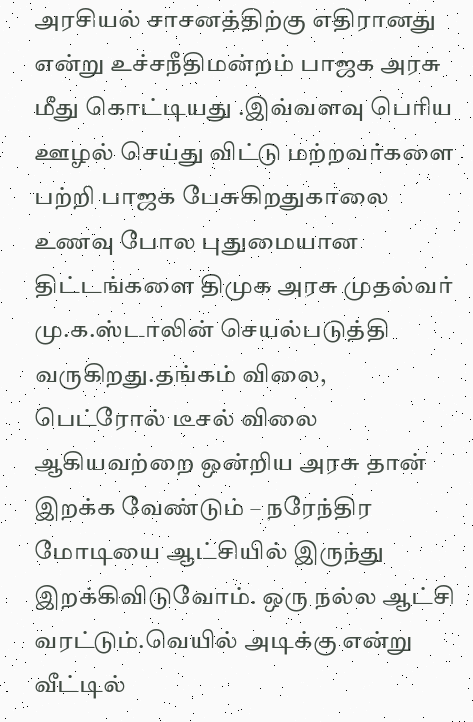அரசியல் சாசனத்திற்கு எதிரானது என்று உச்சநீதிமன்றம் பாஜக அரசு மீது கொட்டியது .இவ்வளவு பெரிய ஊழல் செய்து விட்டு மற்றவர்களை பற்றி பாஜக பேசுகிறதுகாலை உணவு போல புதுமையான திட்டங்களை திமுக அரசு முதல்வர் மு.க.ஸ்டாலின் செயல்படுத்தி வருகிறது.தங்கம் விலை, பெட்ரோல் டீசல் விலை ஆகியவற்றை ஒன்றிய அரசு தான் இறக்க வேண்டும் – நரேந்திர மோடியை ஆட்சியில் இருந்து இறக்கிவிடுவோம். ஒரு நல்ல ஆட்சி வரட்டும்.வெயில் அடிக்கு என்று வீட்டில்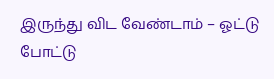இருந்து விட வேண்டாம் – ஓட்டு போட்டு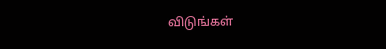விடுங்கள்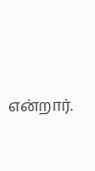என்றார்.